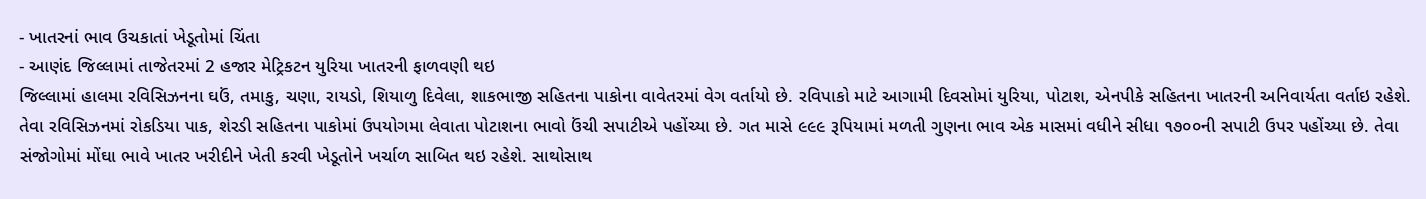- ખાતરનાં ભાવ ઉચકાતાં ખેડૂતોમાં ચિંતા
- આણંદ જિલ્લામાં તાજેતરમાં 2 હજાર મેટ્રિકટન યુરિયા ખાતરની ફાળવણી થઇ
જિલ્લામાં હાલમા રવિસિઝનના ઘઉં, તમાકુ, ચણા, રાયડો, શિયાળુ દિવેલા, શાકભાજી સહિતના પાકોના વાવેતરમાં વેગ વર્તાયો છે. રવિપાકો માટે આગામી દિવસોમાં યુરિયા, પોટાશ, એનપીકે સહિતના ખાતરની અનિવાર્યતા વર્તાઇ રહેશે. તેવા રવિસિઝનમાં રોકડિયા પાક, શેરડી સહિતના પાકોમાં ઉપયોગમા લેવાતા પોટાશના ભાવો ઉંચી સપાટીએ પહોંચ્યા છે. ગત માસે ૯૯૯ રૂપિયામાં મળતી ગુણના ભાવ એક માસમાં વધીને સીધા ૧૭૦૦ની સપાટી ઉપર પહોંચ્યા છે. તેવા સંજોગોમાં મોંઘા ભાવે ખાતર ખરીદીને ખેતી કરવી ખેડૂતોને ખર્ચાળ સાબિત થઇ રહેશે. સાથોસાથ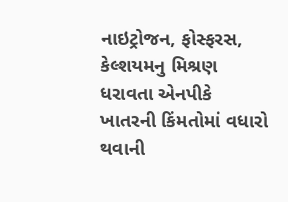નાઇટ્રોજન, ફોસ્ફરસ, કેલ્શયમનુ મિશ્રણ ધરાવતા એનપીકે ખાતરની કિંમતોમાં વધારો થવાની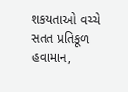શકયતાઓ વચ્ચે સતત પ્રતિકૂળ હવામાન,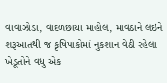વાવાઝોડા, વાદળછાયા માહોલ, માવઠાને લઇને શરૂઆતથી જ કૃષિપાકોમાં નુકશાન વેઠી રહેલા ખેડૂતોને વધુ એક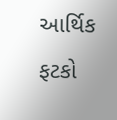આર્થિક ફટકો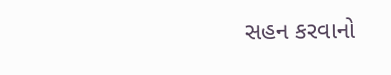સહન કરવાનો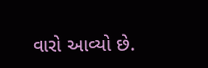વારો આવ્યો છે.